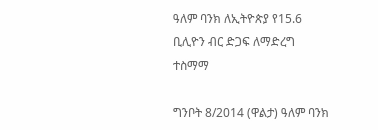ዓለም ባንክ ለኢትዮጵያ የ15.6 ቢሊዮን ብር ድጋፍ ለማድረግ ተስማማ

ግንቦት 8/2014 (ዋልታ) ዓለም ባንክ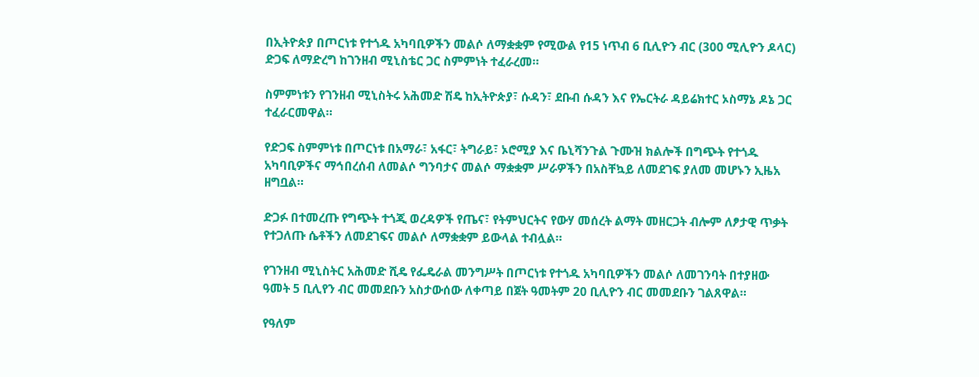በኢትዮጵያ በጦርነቱ የተጎዱ አካባቢዎችን መልሶ ለማቋቋም የሚውል የ15 ነጥብ 6 ቢሊዮን ብር (300 ሚሊዮን ዶላር) ድጋፍ ለማድረግ ከገንዘብ ሚኒስቴር ጋር ስምምነት ተፈራረመ።

ስምምነቱን የገንዘብ ሚኒስትሩ አሕመድ ሽዴ ከኢትዮጵያ፣ ሱዳን፣ ደቡብ ሱዳን እና የኤርትራ ዳይሬክተር ኦስማኔ ዶኔ ጋር ተፈራርመዋል።

የድጋፍ ስምምነቱ በጦርነቱ በአማራ፣ አፋር፣ ትግራይ፣ ኦሮሚያ እና ቤኒሻንጉል ጉሙዝ ክልሎች በግጭት የተጎዱ አካባቢዎችና ማኅበረሰብ ለመልሶ ግንባታና መልሶ ማቋቋም ሥራዎችን በአስቸኳይ ለመደገፍ ያለመ መሆኑን ኢዜአ ዘግቧል።

ድጋፉ በተመረጡ የግጭት ተጎጂ ወረዳዎች የጤና፣ የትምህርትና የውሃ መሰረት ልማት መዘርጋት ብሎም ለፆታዊ ጥቃት የተጋለጡ ሴቶችን ለመደገፍና መልሶ ለማቋቋም ይውላል ተብሏል።

የገንዘብ ሚኒስትር አሕመድ ሺዴ የፌዴራል መንግሥት በጦርነቱ የተጎዱ አካባቢዎችን መልሶ ለመገንባት በተያዘው ዓመት 5 ቢሊየን ብር መመደቡን አስታውሰው ለቀጣይ በጀት ዓመትም 20 ቢሊዮን ብር መመደቡን ገልጸዋል።

የዓለም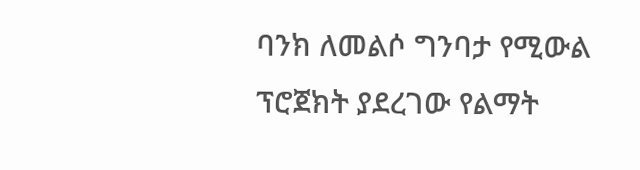ባንክ ለመልሶ ግንባታ የሚውል ፕሮጀክት ያደረገው የልማት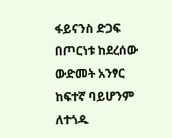ፋይናንስ ድጋፍ በጦርነቱ ከደረሰው ውድመት አንፃር ከፍተኛ ባይሆንም ለተጎዱ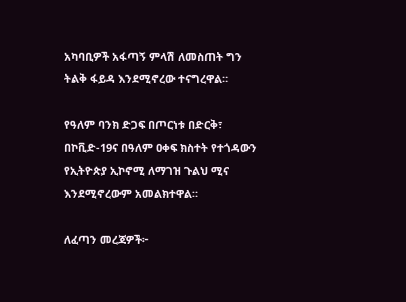አካባቢዎች አፋጣኝ ምላሽ ለመስጠት ግን ትልቅ ፋይዳ እንደሚኖረው ተናግረዋል።

የዓለም ባንክ ድጋፍ በጦርነቱ በድርቅ፣ በኮቪድ-19ና በዓለም ዐቀፍ ክስተት የተጎዳውን የኢትዮጵያ ኢኮኖሚ ለማገዝ ጉልህ ሚና እንደሚኖረውም አመልክተዋል።

ለፈጣን መረጃዎች፦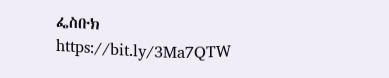ፌስቡክ https://bit.ly/3Ma7QTW